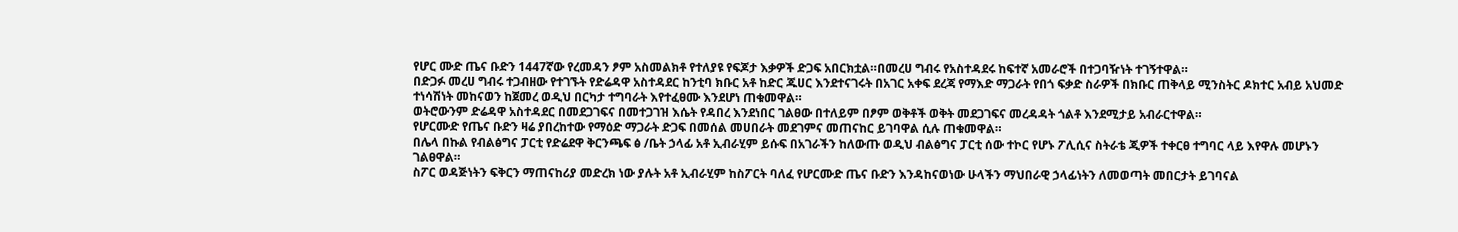የሆር ሙድ ጤና ቡድን 1447ኛው የረመዳን ፆም አስመልክቶ የተለያዩ የፍጆታ እቃዎች ድጋፍ አበርክቷል።በመረሀ ግብሩ የአስተዳደሩ ከፍተኛ አመራሮች በተጋባዥነት ተገኝተዋል።
በድጋፉ መረሀ ግብሩ ተጋብዘው የተገኙት የድሬዳዋ አስተዳደር ከንቲባ ክቡር አቶ ከድር ጁሀር እንደተናገሩት በአገር አቀፍ ደረጃ የማእድ ማጋራት የበጎ ፍቃድ ስራዎች በክቡር ጠቅላይ ሚንስትር ዶክተር አብይ አህመድ ተነሳሽነት መከናወን ከጀመረ ወዲህ በርካታ ተግባራት እየተፈፀሙ እንደሆነ ጠቁመዋል።
ወትሮውንም ድሬዳዋ አስተዳደር በመደጋገፍና በመተጋገዝ እሴት የዳበረ እንደነበር ገልፀው በተለይም በፆም ወቅቶች ወቅት መደጋገፍና መረዳዳት ጎልቶ እንደሚታይ አብራርተዋል።
የሆርሙድ የጤና ቡድን ዛሬ ያበረከተው የማዕድ ማጋራት ድጋፍ በመሰል መሀበራት መደገምና መጠናከር ይገባዋል ሲሉ ጠቁመዋል።
በሌላ በኩል የብልፅግና ፓርቲ የድሬደዋ ቅርንጫፍ ፅ /ቤት ኃላፊ አቶ ኢብራሂም ይሱፍ በአገራችን ከለውጡ ወዲህ ብልፅግና ፓርቲ ሰው ተኮር የሆኑ ፖሊሲና ስትራቴ ጂዎች ተቀርፀ ተግባር ላይ እየዋሉ መሆኑን ገልፀዋል።
ስፖር ወዳጅነትን ፍቅርን ማጠናከሪያ መድረክ ነው ያሉት አቶ ኢብራሂም ከስፖርት ባለፈ የሆርሙድ ጤና ቡድን እንዳከናወነው ሁላችን ማህበራዊ ኃላፊነትን ለመወጣት መበርታት ይገባናል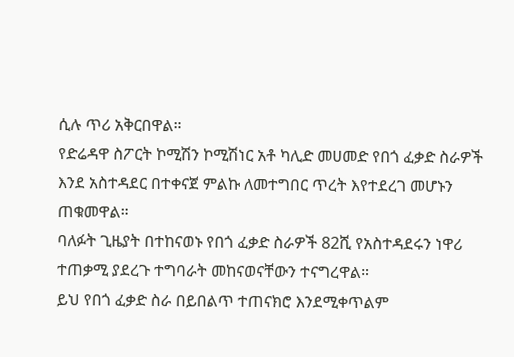ሲሉ ጥሪ አቅርበዋል።
የድሬዳዋ ስፖርት ኮሚሽን ኮሚሽነር አቶ ካሊድ መሀመድ የበጎ ፈቃድ ስራዎች እንደ አስተዳደር በተቀናጀ ምልኩ ለመተግበር ጥረት እየተደረገ መሆኑን ጠቁመዋል።
ባለፉት ጊዜያት በተከናወኑ የበጎ ፈቃድ ስራዎች 82ሺ የአስተዳደሩን ነዋሪ ተጠቃሚ ያደረጉ ተግባራት መከናወናቸውን ተናግረዋል።
ይህ የበጎ ፈቃድ ስራ በይበልጥ ተጠናክሮ እንደሚቀጥልም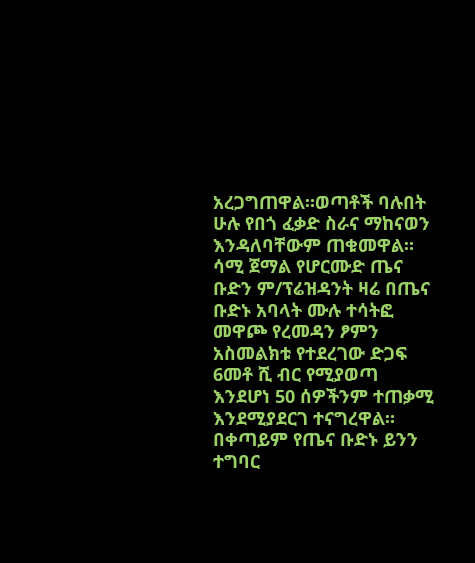አረጋግጠዋል።ወጣቶች ባሉበት ሁሉ የበጎ ፈቃድ ስራና ማከናወን እንዳለባቸውም ጠቁመዋል።
ሳሚ ጀማል የሆርሙድ ጤና ቡድን ም/ፕሬዝዳንት ዛሬ በጤና ቡድኑ አባላት ሙሉ ተሳትፎ መዋጮ የረመዳን ፆምን አስመልክቱ የተደረገው ድጋፍ 6መቶ ሺ ብር የሚያወጣ እንደሆነ 50 ሰዎችንም ተጠቃሚ እንደሚያደርገ ተናግረዋል።
በቀጣይም የጤና ቡድኑ ይንን ተግባር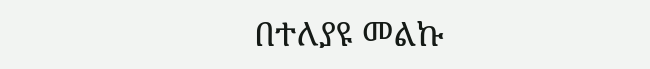በተለያዩ መልኩ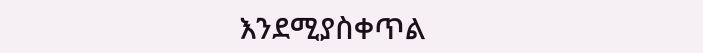እንደሚያስቀጥል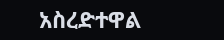አስረድተዋል